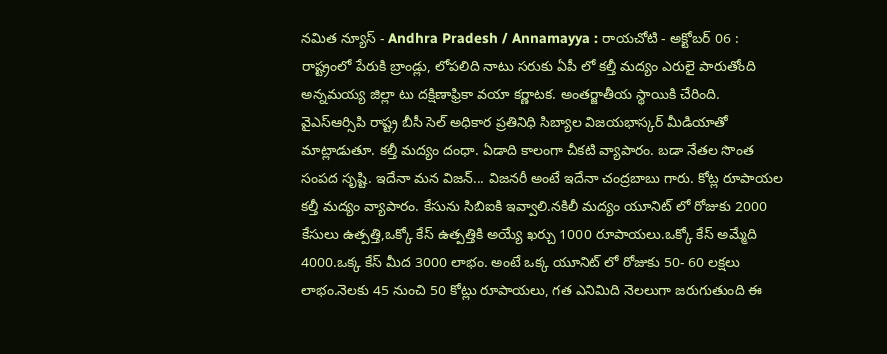నమిత న్యూస్ - Andhra Pradesh / Annamayya : రాయచోటి - అక్టోబర్ 06 : రాష్ట్రంలో పేరుకి బ్రాండ్లు, లోపలిది నాటు సరుకు ఏపీ లో కల్తీ మద్యం ఎరులై పారుతోంది అన్నమయ్య జిల్లా టు దక్షిణాఫ్రికా వయా కర్ణాటక. అంతర్జాతీయ స్థాయికి చేరింది. వైఎస్ఆర్సిపి రాష్ట్ర బీసీ సెల్ అధికార ప్రతినిధి సిబ్యాల విజయభాస్కర్ మీడియాతో మాట్లాడుతూ. కల్తీ మద్యం దంధా. ఏడాది కాలంగా చీకటి వ్యాపారం. బడా నేతల సొంత సంపద సృష్టి. ఇదేనా మన విజన్... విజనరీ అంటే ఇదేనా చంద్రబాబు గారు. కోట్ల రూపాయల కల్తీ మద్యం వ్యాపారం. కేసును సిబిఐకి ఇవ్వాలి.నకిలీ మద్యం యూనిట్ లో రోజుకు 2000 కేసులు ఉత్పత్తి,ఒక్కో కేస్ ఉత్పత్తికి అయ్యే ఖర్చు 1000 రూపాయలు.ఒక్కో కేస్ అమ్మేది 4000.ఒక్క కేస్ మీద 3000 లాభం. అంటే ఒక్క యూనిట్ లో రోజుకు 50- 60 లక్షలు లాభం.నెలకు 45 నుంచి 50 కోట్లు రూపాయలు, గత ఎనిమిది నెలలుగా జరుగుతుంది ఈ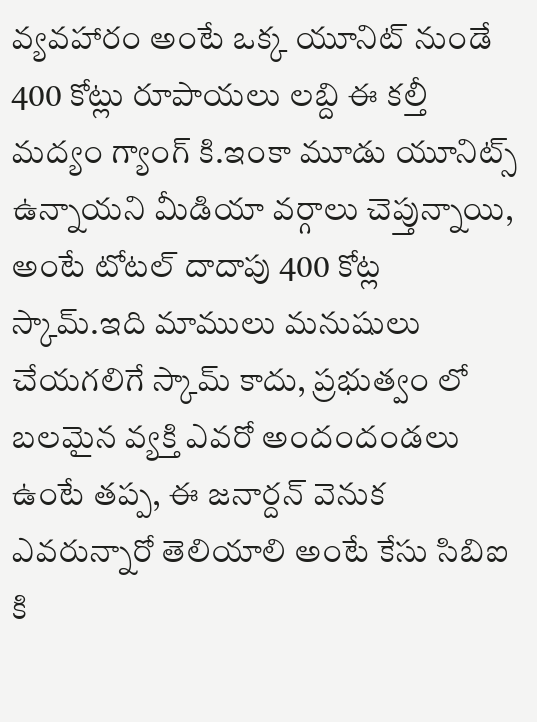వ్యవహారం అంటే ఒక్క యూనిట్ నుండే 400 కోట్లు రూపాయలు లబ్ది ఈ కల్తీ మద్యం గ్యాంగ్ కి.ఇంకా మూడు యూనిట్స్ ఉన్నాయని మీడియా వర్గాలు చెప్తున్నాయి, అంటే టోటల్ దాదాపు 400 కోట్ల స్కామ్.ఇది మాములు మనుషులు చేయగలిగే స్కామ్ కాదు, ప్రభుత్వం లో బలమైన వ్యక్తి ఎవరో అందందండలు ఉంటే తప్ప, ఈ జనార్దన్ వెనుక ఎవరున్నారో తెలియాలి అంటే కేసు సిబిఐ కి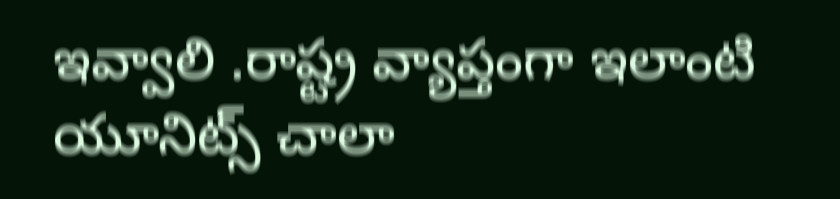ఇవ్వాలి .రాష్ట్ర వ్యాప్తంగా ఇలాంటి యూనిట్స్ చాలా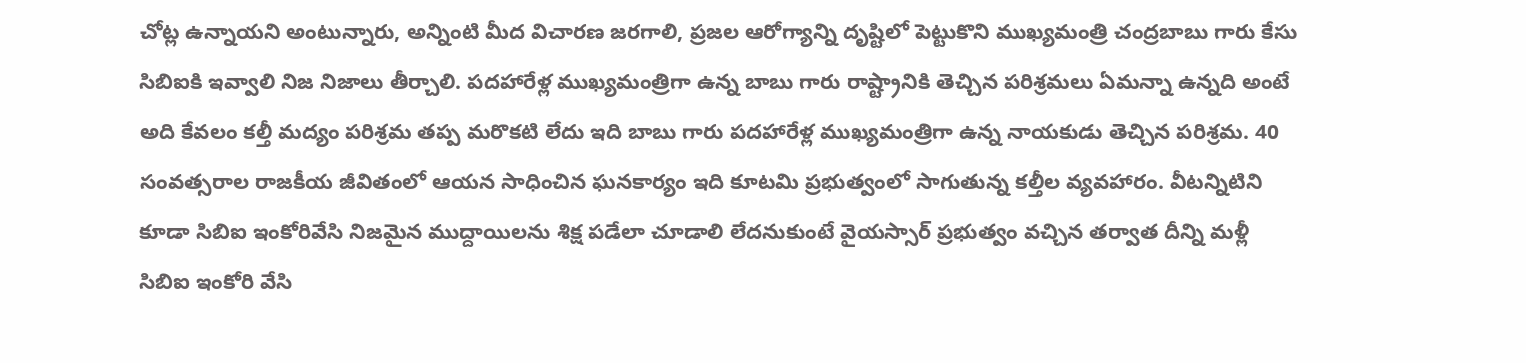చోట్ల ఉన్నాయని అంటున్నారు, అన్నింటి మీద విచారణ జరగాలి, ప్రజల ఆరోగ్యాన్ని దృష్టిలో పెట్టుకొని ముఖ్యమంత్రి చంద్రబాబు గారు కేసు సిబిఐకి ఇవ్వాలి నిజ నిజాలు తీర్చాలి. పదహారేళ్ల ముఖ్యమంత్రిగా ఉన్న బాబు గారు రాష్ట్రానికి తెచ్చిన పరిశ్రమలు ఏమన్నా ఉన్నది అంటే అది కేవలం కల్తీ మద్యం పరిశ్రమ తప్ప మరొకటి లేదు ఇది బాబు గారు పదహారేళ్ల ముఖ్యమంత్రిగా ఉన్న నాయకుడు తెచ్చిన పరిశ్రమ. 40 సంవత్సరాల రాజకీయ జీవితంలో ఆయన సాధించిన ఘనకార్యం ఇది కూటమి ప్రభుత్వంలో సాగుతున్న కల్తీల వ్యవహారం. వీటన్నిటిని కూడా సిబిఐ ఇంకోరివేసి నిజమైన ముద్దాయిలను శిక్ష పడేలా చూడాలి లేదనుకుంటే వైయస్సార్ ప్రభుత్వం వచ్చిన తర్వాత దీన్ని మళ్లీ సిబిఐ ఇంకోరి వేసి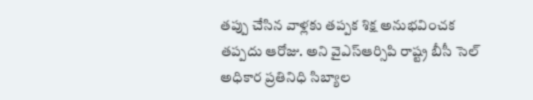తప్పు చేసిన వాళ్లకు తప్పక శిక్ష అనుభవించక తప్పదు ఆరోజు. అని వైఎస్ఆర్సిపి రాష్ట్ర బీసీ సెల్ అధికార ప్రతినిధి సిబ్యాల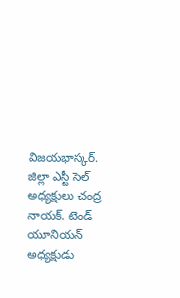విజయభాస్కర్. జిల్లా ఎస్టీ సెల్ అధ్యక్షులు చంద్ర నాయక్. టెండ్ యూనియన్ అధ్యక్షుడు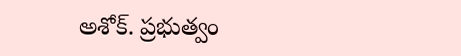అశోక్. ప్రభుత్వం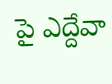పై ఎద్దేవా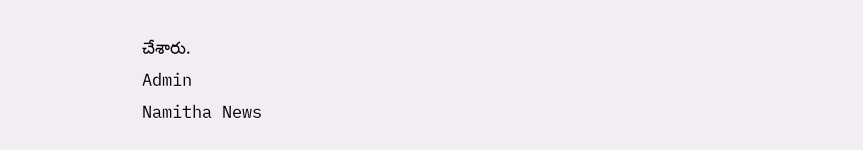చేశారు.
Admin
Namitha News